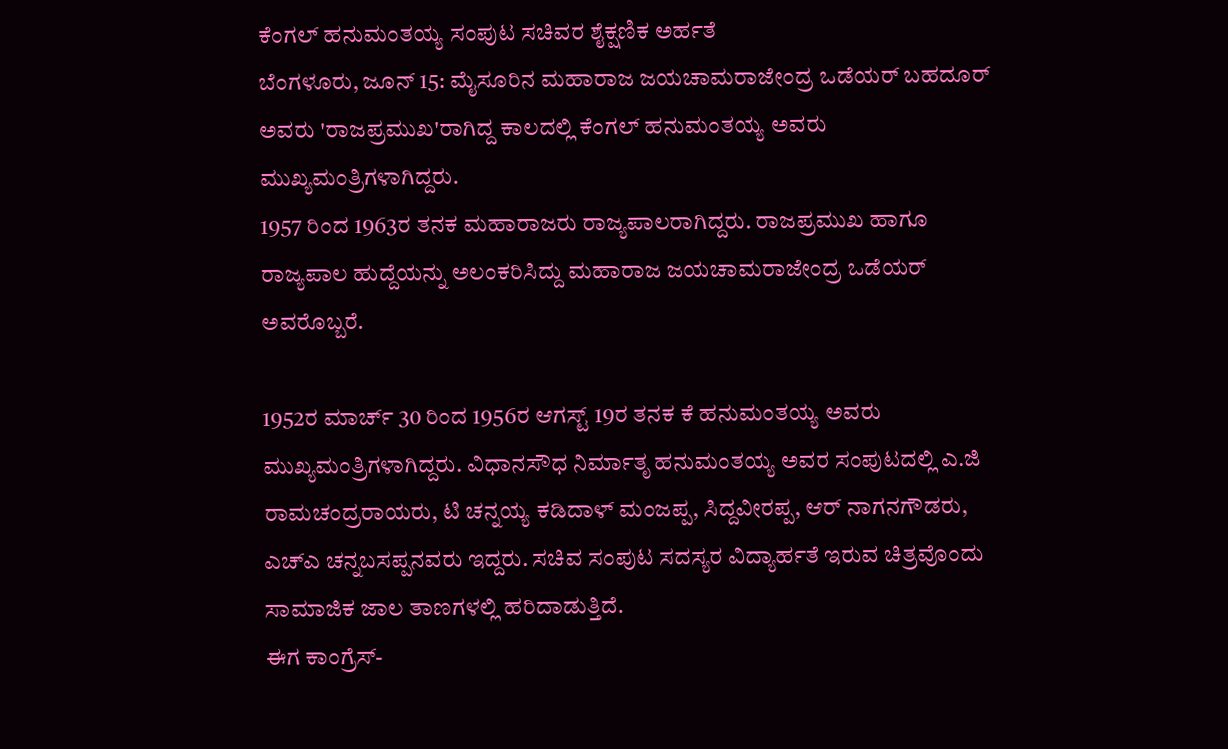ಕೆಂಗಲ್ ಹನುಮಂತಯ್ಯ ಸಂಪುಟ ಸಚಿವರ ಶೈಕ್ಷಣಿಕ ಅರ್ಹತೆ
ಬೆಂಗಳೂರು, ಜೂನ್ 15: ಮೈಸೂರಿನ ಮಹಾರಾಜ ಜಯಚಾಮರಾಜೇಂದ್ರ ಒಡೆಯರ್ ಬಹದೂರ್ ಅವರು 'ರಾಜಪ್ರಮುಖ'ರಾಗಿದ್ದ ಕಾಲದಲ್ಲಿ ಕೆಂಗಲ್ ಹನುಮಂತಯ್ಯ ಅವರು ಮುಖ್ಯಮಂತ್ರಿಗಳಾಗಿದ್ದರು.
1957 ರಿಂದ 1963ರ ತನಕ ಮಹಾರಾಜರು ರಾಜ್ಯಪಾಲರಾಗಿದ್ದರು. ರಾಜಪ್ರಮುಖ ಹಾಗೂ ರಾಜ್ಯಪಾಲ ಹುದ್ದೆಯನ್ನು ಅಲಂಕರಿಸಿದ್ದು ಮಹಾರಾಜ ಜಯಚಾಮರಾಜೇಂದ್ರ ಒಡೆಯರ್ ಅವರೊಬ್ಬರೆ.

1952ರ ಮಾರ್ಚ್ 30 ರಿಂದ 1956ರ ಆಗಸ್ಟ್ 19ರ ತನಕ ಕೆ ಹನುಮಂತಯ್ಯ ಅವರು ಮುಖ್ಯಮಂತ್ರಿಗಳಾಗಿದ್ದರು. ವಿಧಾನಸೌಧ ನಿರ್ಮಾತೃ ಹನುಮಂತಯ್ಯ ಅವರ ಸಂಪುಟದಲ್ಲಿ ಎ.ಜಿ ರಾಮಚಂದ್ರರಾಯರು, ಟಿ ಚನ್ನಯ್ಯ ಕಡಿದಾಳ್ ಮಂಜಪ್ಪ, ಸಿದ್ದವೀರಪ್ಪ, ಆರ್ ನಾಗನಗೌಡರು, ಎಚ್ಎ ಚನ್ನಬಸಪ್ಪನವರು ಇದ್ದರು. ಸಚಿವ ಸಂಪುಟ ಸದಸ್ಯರ ವಿದ್ಯಾರ್ಹತೆ ಇರುವ ಚಿತ್ರವೊಂದು ಸಾಮಾಜಿಕ ಜಾಲ ತಾಣಗಳಲ್ಲಿ ಹರಿದಾಡುತ್ತಿದೆ.
ಈಗ ಕಾಂಗ್ರೆಸ್-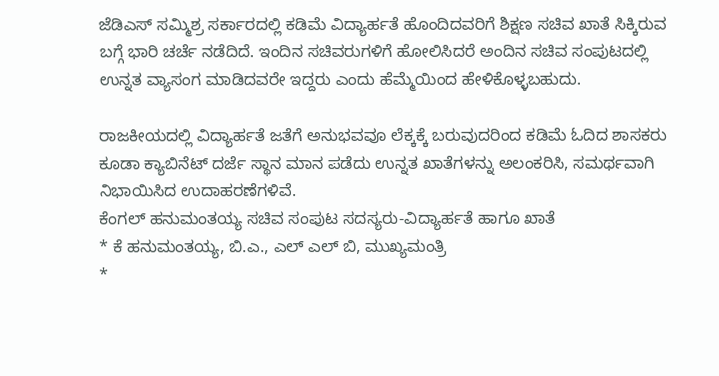ಜೆಡಿಎಸ್ ಸಮ್ಮಿಶ್ರ ಸರ್ಕಾರದಲ್ಲಿ ಕಡಿಮೆ ವಿದ್ಯಾರ್ಹತೆ ಹೊಂದಿದವರಿಗೆ ಶಿಕ್ಷಣ ಸಚಿವ ಖಾತೆ ಸಿಕ್ಕಿರುವ ಬಗ್ಗೆ ಭಾರಿ ಚರ್ಚೆ ನಡೆದಿದೆ. ಇಂದಿನ ಸಚಿವರುಗಳಿಗೆ ಹೋಲಿಸಿದರೆ ಅಂದಿನ ಸಚಿವ ಸಂಪುಟದಲ್ಲಿ ಉನ್ನತ ವ್ಯಾಸಂಗ ಮಾಡಿದವರೇ ಇದ್ದರು ಎಂದು ಹೆಮ್ಮೆಯಿಂದ ಹೇಳಿಕೊಳ್ಳಬಹುದು.

ರಾಜಕೀಯದಲ್ಲಿ ವಿದ್ಯಾರ್ಹತೆ ಜತೆಗೆ ಅನುಭವವೂ ಲೆಕ್ಕಕ್ಕೆ ಬರುವುದರಿಂದ ಕಡಿಮೆ ಓದಿದ ಶಾಸಕರು ಕೂಡಾ ಕ್ಯಾಬಿನೆಟ್ ದರ್ಜೆ ಸ್ಥಾನ ಮಾನ ಪಡೆದು ಉನ್ನತ ಖಾತೆಗಳನ್ನು ಅಲಂಕರಿಸಿ, ಸಮರ್ಥವಾಗಿ ನಿಭಾಯಿಸಿದ ಉದಾಹರಣೆಗಳಿವೆ.
ಕೆಂಗಲ್ ಹನುಮಂತಯ್ಯ ಸಚಿವ ಸಂಪುಟ ಸದಸ್ಯರು-ವಿದ್ಯಾರ್ಹತೆ ಹಾಗೂ ಖಾತೆ
* ಕೆ ಹನುಮಂತಯ್ಯ, ಬಿ.ಎ., ಎಲ್ ಎಲ್ ಬಿ, ಮುಖ್ಯಮಂತ್ರಿ
*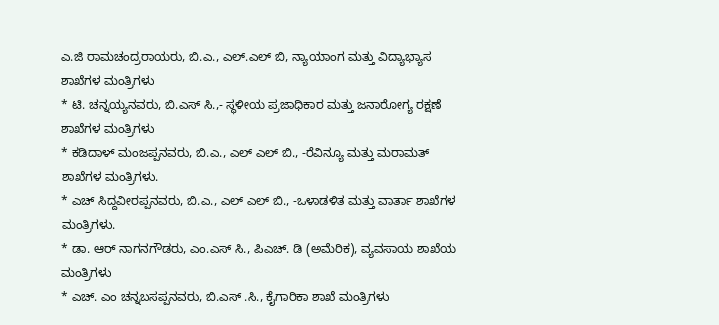ಎ.ಜಿ ರಾಮಚಂದ್ರರಾಯರು, ಬಿ.ಎ., ಎಲ್.ಎಲ್ ಬಿ, ನ್ಯಾಯಾಂಗ ಮತ್ತು ವಿದ್ಯಾಭ್ಯಾಸ ಶಾಖೆಗಳ ಮಂತ್ರಿಗಳು
* ಟಿ. ಚನ್ನಯ್ಯನವರು, ಬಿ.ಎಸ್ ಸಿ.,- ಸ್ಥಳೀಯ ಪ್ರಜಾಧಿಕಾರ ಮತ್ತು ಜನಾರೋಗ್ಯ ರಕ್ಷಣೆ ಶಾಖೆಗಳ ಮಂತ್ರಿಗಳು
* ಕಡಿದಾಳ್ ಮಂಜಪ್ಪನವರು, ಬಿ.ಎ., ಎಲ್ ಎಲ್ ಬಿ., -ರೆವಿನ್ಯೂ ಮತ್ತು ಮರಾಮತ್ ಶಾಖೆಗಳ ಮಂತ್ರಿಗಳು.
* ಎಚ್ ಸಿದ್ದವೀರಪ್ಪನವರು, ಬಿ.ಎ., ಎಲ್ ಎಲ್ ಬಿ., -ಒಳಾಡಳಿತ ಮತ್ತು ವಾರ್ತಾ ಶಾಖೆಗಳ ಮಂತ್ರಿಗಳು.
* ಡಾ. ಆರ್ ನಾಗನಗೌಡರು, ಎಂ.ಎಸ್ ಸಿ., ಪಿಎಚ್. ಡಿ (ಅಮೆರಿಕ), ವ್ಯವಸಾಯ ಶಾಖೆಯ ಮಂತ್ರಿಗಳು
* ಎಚ್. ಎಂ ಚನ್ನಬಸಪ್ಪನವರು, ಬಿ.ಎಸ್ .ಸಿ., ಕೈಗಾರಿಕಾ ಶಾಖೆ ಮಂತ್ರಿಗಳು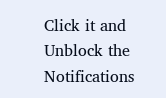Click it and Unblock the Notifications